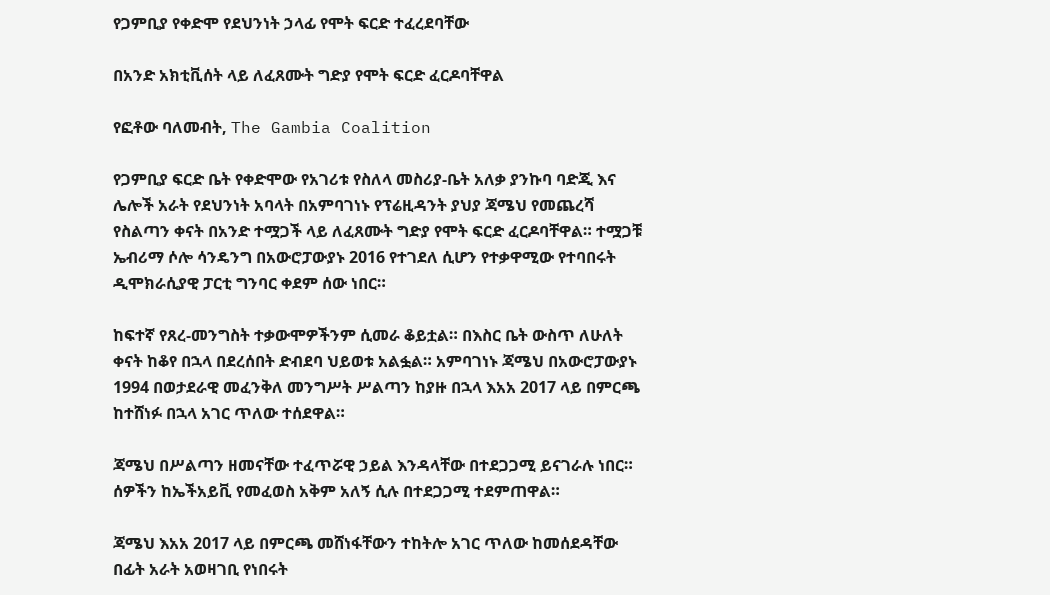የጋምቢያ የቀድሞ የደህንነት ኃላፊ የሞት ፍርድ ተፈረደባቸው

በአንድ አክቲቪሰት ላይ ለፈጸሙት ግድያ የሞት ፍርድ ፈርዶባቸዋል

የፎቶው ባለመብት, The Gambia Coalition

የጋምቢያ ፍርድ ቤት የቀድሞው የአገሪቱ የስለላ መስሪያ-ቤት አለቃ ያንኩባ ባድጂ እና ሌሎች አራት የደህንነት አባላት በአምባገነኑ የፕሬዚዳንት ያህያ ጃሜህ የመጨረሻ የስልጣን ቀናት በአንድ ተሟጋች ላይ ለፈጸሙት ግድያ የሞት ፍርድ ፈርዶባቸዋል። ተሟጋቹ ኤብሪማ ሶሎ ሳንዴንግ በአውሮፓውያኑ 2016 የተገደለ ሲሆን የተቃዋሚው የተባበሩት ዲሞክራሲያዊ ፓርቲ ግንባር ቀደም ሰው ነበር።

ከፍተኛ የጸረ-መንግስት ተቃውሞዎችንም ሲመራ ቆይቷል። በእስር ቤት ውስጥ ለሁለት ቀናት ከቆየ በኋላ በደረሰበት ድብደባ ህይወቱ አልፏል። አምባገነኑ ጃሜህ በአውሮፓውያኑ 1994 በወታደራዊ መፈንቅለ መንግሥት ሥልጣን ከያዙ በኋላ እአአ 2017 ላይ በምርጫ ከተሸነፉ በኋላ አገር ጥለው ተሰደዋል።

ጃሜህ በሥልጣን ዘመናቸው ተፈጥሯዊ ኃይል እንዳላቸው በተደጋጋሚ ይናገራሉ ነበር። ሰዎችን ከኤችአይቪ የመፈወስ አቅም አለኝ ሲሉ በተደጋጋሚ ተደምጠዋል።

ጃሜህ እአአ 2017 ላይ በምርጫ መሸነፋቸውን ተከትሎ አገር ጥለው ከመሰደዳቸው በፊት አራት አወዛገቢ የነበሩት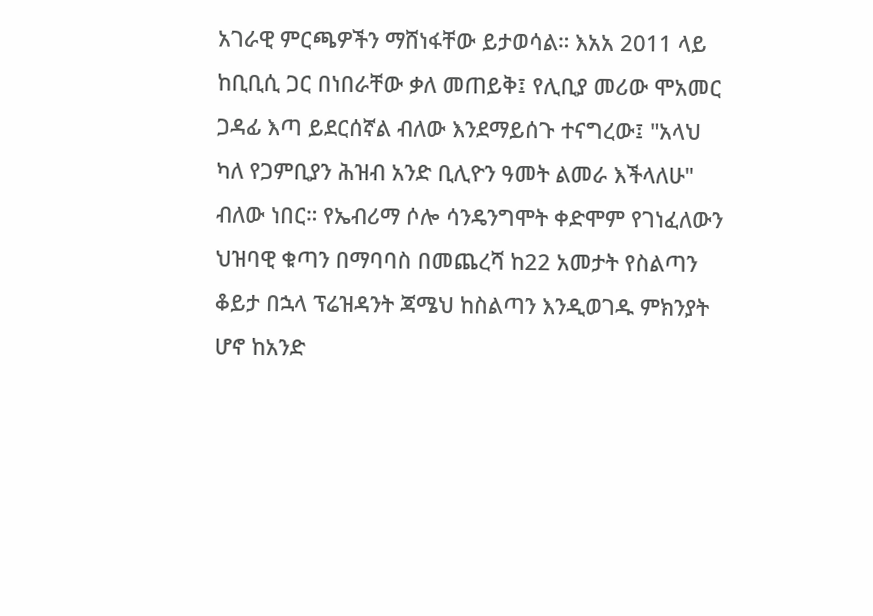አገራዊ ምርጫዎችን ማሸነፋቸው ይታወሳል። እአአ 2011 ላይ ከቢቢሲ ጋር በነበራቸው ቃለ መጠይቅ፤ የሊቢያ መሪው ሞአመር ጋዳፊ እጣ ይደርሰኛል ብለው እንደማይሰጉ ተናግረው፤ "አላህ ካለ የጋምቢያን ሕዝብ አንድ ቢሊዮን ዓመት ልመራ እችላለሁ" ብለው ነበር። የኤብሪማ ሶሎ ሳንዴንግሞት ቀድሞም የገነፈለውን ህዝባዊ ቁጣን በማባባስ በመጨረሻ ከ22 አመታት የስልጣን ቆይታ በኋላ ፕሬዝዳንት ጃሜህ ከስልጣን እንዲወገዱ ምክንያት ሆኖ ከአንድ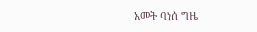አመት ባነሰ ግዜ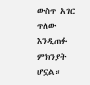ውስጥ አገር ጥለው እንዲጠፉ ምክንያት ሆኗል።